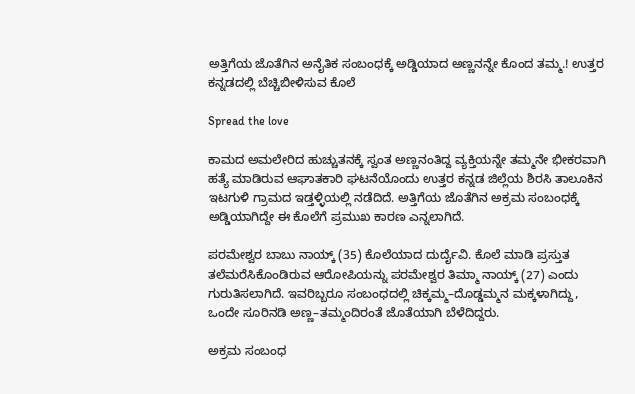ಅತ್ತಿಗೆಯ ಜೊತೆಗಿನ ಅನೈತಿಕ ಸಂಬಂಧಕ್ಕೆ ಅಡ್ಡಿಯಾದ ಅಣ್ಣನನ್ನೇ ಕೊಂದ ತಮ್ಮ.! ಉತ್ತರ ಕನ್ನಡದಲ್ಲಿ ಬೆಚ್ಚಿಬೀಳಿಸುವ ಕೊಲೆ

Spread the love

ಕಾಮದ ಅಮಲೇರಿದ ಹುಚ್ಚುತನಕ್ಕೆ ಸ್ವಂತ ಅಣ್ಣನಂತಿದ್ದ ವ್ಯಕ್ತಿಯನ್ನೇ ತಮ್ಮನೇ ಭೀಕರವಾಗಿ ಹತ್ಯೆ ಮಾಡಿರುವ ಆಘಾತಕಾರಿ ಘಟನೆಯೊಂದು ಉತ್ತರ ಕನ್ನಡ ಜಿಲ್ಲೆಯ ಶಿರಸಿ ತಾಲೂಕಿನ ಇಟಗುಳಿ ಗ್ರಾಮದ ಇಡ್ತಳ್ಳಿಯಲ್ಲಿ ನಡೆದಿದೆ. ಅತ್ತಿಗೆಯ ಜೊತೆಗಿನ ಅಕ್ರಮ ಸಂಬಂಧಕ್ಕೆ ಅಡ್ಡಿಯಾಗಿದ್ದೇ ಈ ಕೊಲೆಗೆ ಪ್ರಮುಖ ಕಾರಣ ಎನ್ನಲಾಗಿದೆ.

ಪರಮೇಶ್ವರ ಬಾಬು ನಾಯ್ಕ್ (35) ಕೊಲೆಯಾದ ದುರ್ದೈವಿ. ಕೊಲೆ ಮಾಡಿ ಪ್ರಸ್ತುತ ತಲೆಮರೆಸಿಕೊಂಡಿರುವ ಆರೋಪಿಯನ್ನು ಪರಮೇಶ್ವರ ತಿಮ್ಮಾ ನಾಯ್ಕ್ (27) ಎಂದು ಗುರುತಿಸಲಾಗಿದೆ. ಇವರಿಬ್ಬರೂ ಸಂಬಂಧದಲ್ಲಿ ಚಿಕ್ಕಮ್ಮ–ದೊಡ್ಡಮ್ಮನ ಮಕ್ಕಳಾಗಿದ್ದು, ಒಂದೇ ಸೂರಿನಡಿ ಅಣ್ಣ–ತಮ್ಮಂದಿರಂತೆ ಜೊತೆಯಾಗಿ ಬೆಳೆದಿದ್ದರು.

ಅಕ್ರಮ ಸಂಬಂಧ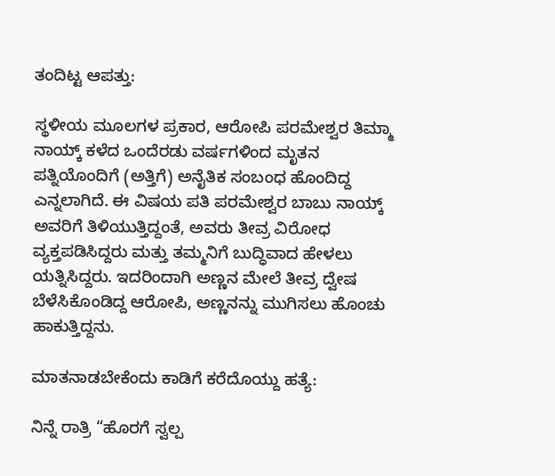ತಂದಿಟ್ಟ ಆಪತ್ತು:

ಸ್ಥಳೀಯ ಮೂಲಗಳ ಪ್ರಕಾರ, ಆರೋಪಿ ಪರಮೇಶ್ವರ ತಿಮ್ಮಾ ನಾಯ್ಕ್ ಕಳೆದ ಒಂದೆರಡು ವರ್ಷಗಳಿಂದ ಮೃತನ ಪತ್ನಿಯೊಂದಿಗೆ (ಅತ್ತಿಗೆ) ಅನೈತಿಕ ಸಂಬಂಧ ಹೊಂದಿದ್ದ ಎನ್ನಲಾಗಿದೆ. ಈ ವಿಷಯ ಪತಿ ಪರಮೇಶ್ವರ ಬಾಬು ನಾಯ್ಕ್ ಅವರಿಗೆ ತಿಳಿಯುತ್ತಿದ್ದಂತೆ, ಅವರು ತೀವ್ರ ವಿರೋಧ ವ್ಯಕ್ತಪಡಿಸಿದ್ದರು ಮತ್ತು ತಮ್ಮನಿಗೆ ಬುದ್ಧಿವಾದ ಹೇಳಲು ಯತ್ನಿಸಿದ್ದರು. ಇದರಿಂದಾಗಿ ಅಣ್ಣನ ಮೇಲೆ ತೀವ್ರ ದ್ವೇಷ ಬೆಳೆಸಿಕೊಂಡಿದ್ದ ಆರೋಪಿ, ಅಣ್ಣನನ್ನು ಮುಗಿಸಲು ಹೊಂಚು ಹಾಕುತ್ತಿದ್ದನು.

ಮಾತನಾಡಬೇಕೆಂದು ಕಾಡಿಗೆ ಕರೆದೊಯ್ದು ಹತ್ಯೆ:

ನಿನ್ನೆ ರಾತ್ರಿ “ಹೊರಗೆ ಸ್ವಲ್ಪ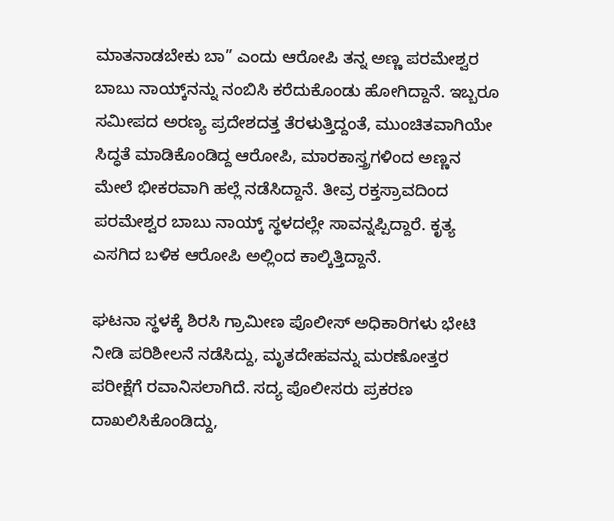ಮಾತನಾಡಬೇಕು ಬಾ” ಎಂದು ಆರೋಪಿ ತನ್ನ ಅಣ್ಣ ಪರಮೇಶ್ವರ ಬಾಬು ನಾಯ್ಕ್‌ನನ್ನು ನಂಬಿಸಿ ಕರೆದುಕೊಂಡು ಹೋಗಿದ್ದಾನೆ. ಇಬ್ಬರೂ ಸಮೀಪದ ಅರಣ್ಯ ಪ್ರದೇಶದತ್ತ ತೆರಳುತ್ತಿದ್ದಂತೆ, ಮುಂಚಿತವಾಗಿಯೇ ಸಿದ್ಧತೆ ಮಾಡಿಕೊಂಡಿದ್ದ ಆರೋಪಿ, ಮಾರಕಾಸ್ತ್ರಗಳಿಂದ ಅಣ್ಣನ ಮೇಲೆ ಭೀಕರವಾಗಿ ಹಲ್ಲೆ ನಡೆಸಿದ್ದಾನೆ. ತೀವ್ರ ರಕ್ತಸ್ರಾವದಿಂದ ಪರಮೇಶ್ವರ ಬಾಬು ನಾಯ್ಕ್ ಸ್ಥಳದಲ್ಲೇ ಸಾವನ್ನಪ್ಪಿದ್ದಾರೆ. ಕೃತ್ಯ ಎಸಗಿದ ಬಳಿಕ ಆರೋಪಿ ಅಲ್ಲಿಂದ ಕಾಲ್ಕಿತ್ತಿದ್ದಾನೆ.

ಘಟನಾ ಸ್ಥಳಕ್ಕೆ ಶಿರಸಿ ಗ್ರಾಮೀಣ ಪೊಲೀಸ್ ಅಧಿಕಾರಿಗಳು ಭೇಟಿ ನೀಡಿ ಪರಿಶೀಲನೆ ನಡೆಸಿದ್ದು, ಮೃತದೇಹವನ್ನು ಮರಣೋತ್ತರ ಪರೀಕ್ಷೆಗೆ ರವಾನಿಸಲಾಗಿದೆ. ಸದ್ಯ ಪೊಲೀಸರು ಪ್ರಕರಣ ದಾಖಲಿಸಿಕೊಂಡಿದ್ದು,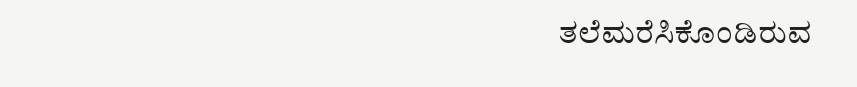ತಲೆಮರೆಸಿಕೊಂಡಿರುವ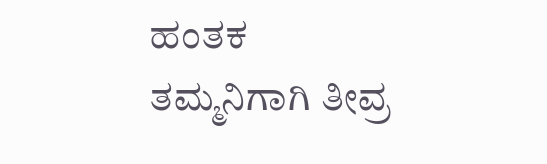ಹಂತಕ ತಮ್ಮನಿಗಾಗಿ ತೀವ್ರ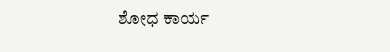ಶೋಧ ಕಾರ್ಯ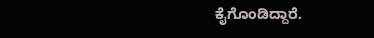ಕೈಗೊಂಡಿದ್ದಾರೆ.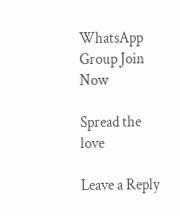WhatsApp Group Join Now

Spread the love

Leave a Reply